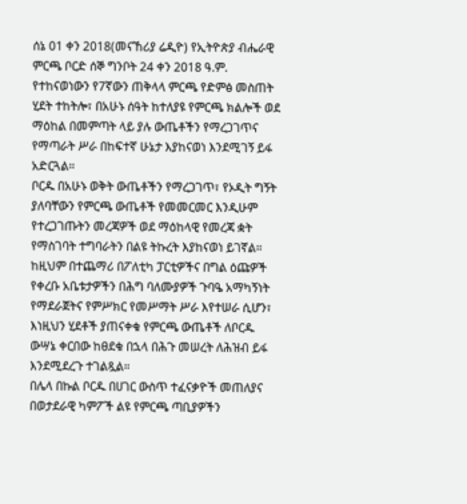ሰኔ 01 ቀን 2018(መናኸሪያ ሬዲዮ) የኢትዮጵያ ብሔራዊ ምርጫ ቦርድ ሰኞ ግንቦት 24 ቀን 2018 ዓ.ም. የተከናወነውን የ7ኛውን ጠቅላላ ምርጫ የድምፅ መስጠት ሂደት ተከትሎ፣ በአሁኑ ሰዓት ከተለያዩ የምርጫ ክልሎች ወደ ማዕከል በመምጣት ላይ ያሉ ውጤቶችን የማረጋገጥና የማጣራት ሥራ በከፍተኛ ሁኔታ እያከናወነ እንደሚገኝ ይፋ አድርጓል።
ቦርዱ በአሁኑ ወቅት ውጤቶችን የማረጋገጥ፣ የኦዲት ግኝት ያለባቸውን የምርጫ ውጤቶች የመመርመር እንዲሁም የተረጋገጡትን መረጃዎች ወደ ማዕከላዊ የመረጃ ቋት የማስገባት ተግባራትን በልዩ ትኩረት እያከናወነ ይገኛል። ከዚህም በተጨማሪ በፖለቲካ ፓርቲዎችና በግል ዕጩዎች የቀረቡ አቤቱታዎችን በሕግ ባለሙያዎች ጉባዔ አማካኝነት የማደራጀትና የምሥክር የመሥማት ሥራ እየተሠራ ሲሆን፣ እነዚህን ሂደቶች ያጠናቀቁ የምርጫ ውጤቶች ለቦርዱ ውሣኔ ቀርበው ከፀደቁ በኋላ በሕጉ መሠረት ለሕዝብ ይፋ እንደሚደረጉ ተገልጿል።
በሌላ በኩል ቦርዱ በሀገር ውስጥ ተፈናቃዮች መጠለያና በወታደራዊ ካምፖች ልዩ የምርጫ ጣቢያዎችን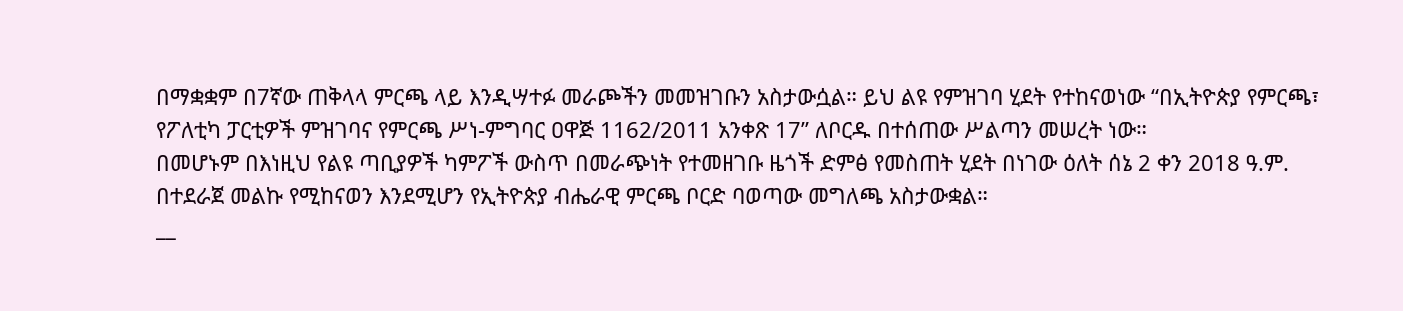በማቋቋም በ7ኛው ጠቅላላ ምርጫ ላይ እንዲሣተፉ መራጮችን መመዝገቡን አስታውሷል። ይህ ልዩ የምዝገባ ሂደት የተከናወነው “በኢትዮጵያ የምርጫ፣ የፖለቲካ ፓርቲዎች ምዝገባና የምርጫ ሥነ-ምግባር ዐዋጅ 1162/2011 አንቀጽ 17” ለቦርዱ በተሰጠው ሥልጣን መሠረት ነው።
በመሆኑም በእነዚህ የልዩ ጣቢያዎች ካምፖች ውስጥ በመራጭነት የተመዘገቡ ዜጎች ድምፅ የመስጠት ሂደት በነገው ዕለት ሰኔ 2 ቀን 2018 ዓ.ም. በተደራጀ መልኩ የሚከናወን እንደሚሆን የኢትዮጵያ ብሔራዊ ምርጫ ቦርድ ባወጣው መግለጫ አስታውቋል።
__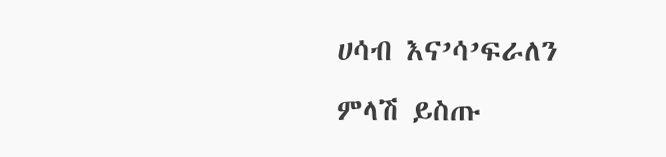ሀሳብ እና’ሳ’ፍራለን
ምላሽ ይስጡ